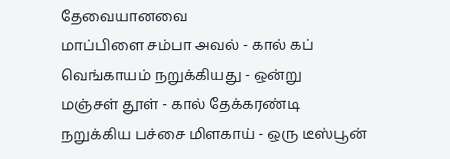தேவையானவை
மாப்பிளை சம்பா அவல் - கால் கப்
வெங்காயம் நறுக்கியது - ஒன்று
மஞ்சள் தூள் - கால் தேக்கரண்டி
நறுக்கிய பச்சை மிளகாய் - ஒரு டீஸ்பூன்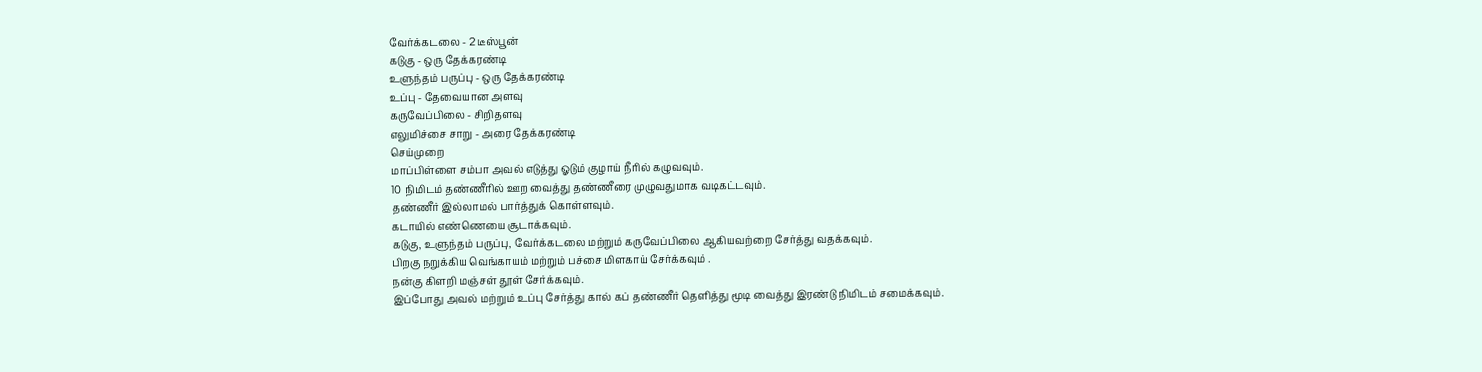வேர்க்கடலை - 2 டீஸ்பூன்
கடுகு - ஒரு தேக்கரண்டி
உளுந்தம் பருப்பு - ஒரு தேக்கரண்டி
உப்பு - தேவையான அளவு
கருவேப்பிலை - சிறிதளவு
எலுமிச்சை சாறு - அரை தேக்கரண்டி
செய்முறை
மாப்பிள்ளை சம்பா அவல் எடுத்து ஓடும் குழாய் நீரில் கழுவவும்.
10 நிமிடம் தண்ணீரில் ஊற வைத்து தண்ணீரை முழுவதுமாக வடிகட்டவும்.
தண்ணீர் இல்லாமல் பார்த்துக் கொள்ளவும்.
கடாயில் எண்ணெயை சூடாக்கவும்.
கடுகு, உளுந்தம் பருப்பு, வேர்க்கடலை மற்றும் கருவேப்பிலை ஆகியவற்றை சேர்த்து வதக்கவும்.
பிறகு நறுக்கிய வெங்காயம் மற்றும் பச்சை மிளகாய் சேர்க்கவும் .
நன்கு கிளறி மஞ்சள் தூள் சேர்க்கவும்.
இப்போது அவல் மற்றும் உப்பு சேர்த்து கால் கப் தண்ணீர் தெளித்து மூடி வைத்து இரண்டு நிமிடம் சமைக்கவும்.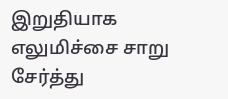இறுதியாக எலுமிச்சை சாறு சேர்த்து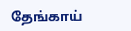தேங்காய்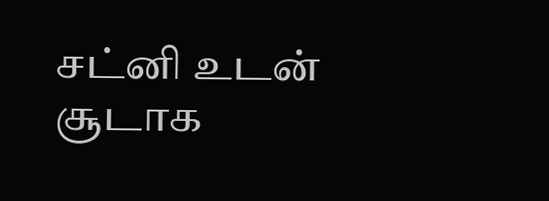சட்னி உடன் சூடாக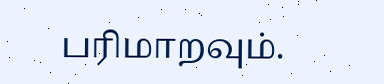பரிமாறவும்.